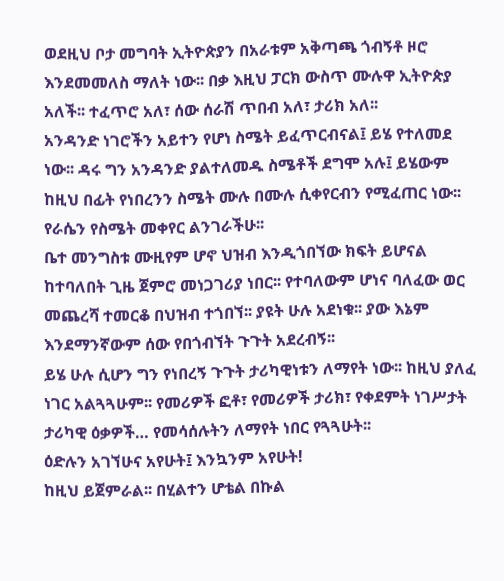ወደዚህ ቦታ መግባት ኢትዮጵያን በአራቱም አቅጣጫ ጎብኝቶ ዞሮ እንደመመለስ ማለት ነው፡፡ በቃ እዚህ ፓርክ ውስጥ ሙሉዋ ኢትዮጵያ አለች፡፡ ተፈጥሮ አለ፣ ሰው ሰራሽ ጥበብ አለ፣ ታሪክ አለ፡፡
አንዳንድ ነገሮችን አይተን የሆነ ስሜት ይፈጥርብናል፤ ይሄ የተለመደ ነው፡፡ ዳሩ ግን አንዳንድ ያልተለመዱ ስሜቶች ደግሞ አሉ፤ ይሄውም ከዚህ በፊት የነበረንን ስሜት ሙሉ በሙሉ ሲቀየርብን የሚፈጠር ነው፡፡ የራሴን የስሜት መቀየር ልንገራችሁ፡፡
ቤተ መንግስቱ ሙዚየም ሆኖ ህዝብ እንዲጎበኘው ክፍት ይሆናል ከተባለበት ጊዜ ጀምሮ መነጋገሪያ ነበር፡፡ የተባለውም ሆነና ባለፈው ወር መጨረሻ ተመርቆ በህዝብ ተጎበኘ፡፡ ያዩት ሁሉ አደነቁ፡፡ ያው እኔም እንደማንኛውም ሰው የበጎብኘት ጉጉት አደረብኝ፡፡
ይሄ ሁሉ ሲሆን ግን የነበረኝ ጉጉት ታሪካዊነቱን ለማየት ነው፡፡ ከዚህ ያለፈ ነገር አልጓጓሁም፡፡ የመሪዎች ፎቶ፣ የመሪዎች ታሪክ፣ የቀደምት ነገሥታት ታሪካዊ ዕቃዎች… የመሳሰሉትን ለማየት ነበር የጓጓሁት፡፡
ዕድሉን አገኘሁና አየሁት፤ እንኳንም አየሁት!
ከዚህ ይጀምራል፡፡ በሂልተን ሆቴል በኩል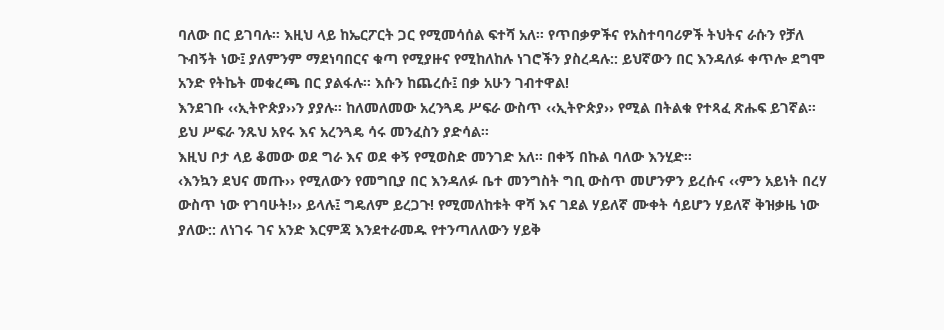ባለው በር ይገባሉ፡፡ እዚህ ላይ ከኤርፖርት ጋር የሚመሳሰል ፍተሻ አለ፡፡ የጥበቃዎችና የአስተባባሪዎች ትህትና ራሱን የቻለ ጉብኝት ነው፤ ያለምንም ማደነባበርና ቁጣ የሚያዙና የሚከለከሉ ነገሮችን ያስረዳሉ:: ይህኛውን በር እንዳለፉ ቀጥሎ ደግሞ አንድ የትኬት መቁረጫ በር ያልፋሉ፡፡ እሱን ከጨረሱ፤ በቃ አሁን ገብተዋል!
እንደገቡ ‹‹ኢትዮጵያ››ን ያያሉ፡፡ ከለመለመው አረንጓዴ ሥፍራ ውስጥ ‹‹ኢትዮጵያ›› የሚል በትልቁ የተጻፈ ጽሑፍ ይገኛል፡፡ ይህ ሥፍራ ንጹህ አየሩ እና አረንጓዴ ሳሩ መንፈስን ያድሳል፡፡
እዚህ ቦታ ላይ ቆመው ወደ ግራ እና ወደ ቀኝ የሚወስድ መንገድ አለ፡፡ በቀኝ በኩል ባለው እንሂድ፡፡
‹እንኳን ደህና መጡ›› የሚለውን የመግቢያ በር እንዳለፉ ቤተ መንግስት ግቢ ውስጥ መሆንዎን ይረሱና ‹‹ምን አይነት በረሃ ውስጥ ነው የገባሁት!›› ይላሉ፤ ግዴለም ይረጋጉ! የሚመለከቱት ዋሻ እና ገደል ሃይለኛ ሙቀት ሳይሆን ሃይለኛ ቅዝቃዜ ነው ያለው:: ለነገሩ ገና አንድ እርምጃ እንደተራመዱ የተንጣለለውን ሃይቅ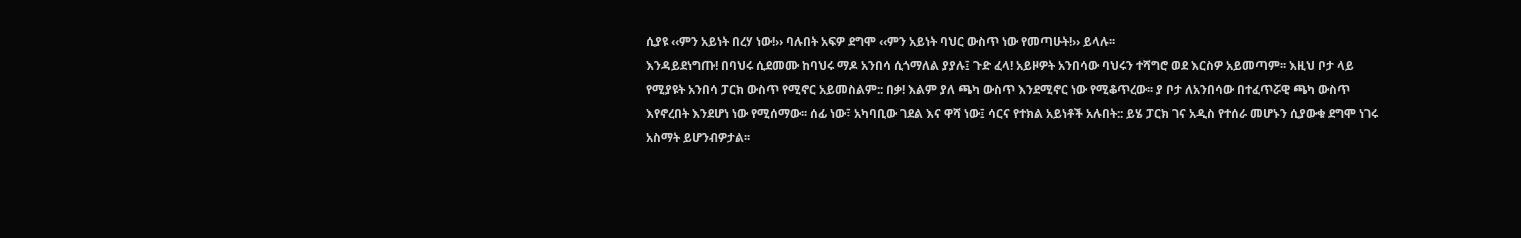ሲያዩ ‹‹ምን አይነት በረሃ ነው!›› ባሉበት አፍዎ ደግሞ ‹‹ምን አይነት ባህር ውስጥ ነው የመጣሁት!›› ይላሉ፡፡
እንዳይደነግጡ! በባህሩ ሲደመሙ ከባህሩ ማዶ አንበሳ ሲጎማለል ያያሉ፤ ጉድ ፈላ! አይዞዎት አንበሳው ባህሩን ተሻግሮ ወደ እርስዎ አይመጣም፡፡ እዚህ ቦታ ላይ የሚያዩት አንበሳ ፓርክ ውስጥ የሚኖር አይመስልም:: በቃ! እልም ያለ ጫካ ውስጥ እንደሚኖር ነው የሚቆጥረው፡፡ ያ ቦታ ለአንበሳው በተፈጥሯዊ ጫካ ውስጥ እየኖረበት እንደሆነ ነው የሚሰማው፡፡ ሰፊ ነው፣ አካባቢው ገደል እና ዋሻ ነው፤ ሳርና የተክል አይነቶች አሉበት:: ይሄ ፓርክ ገና አዲስ የተሰራ መሆኑን ሲያውቁ ደግሞ ነገሩ አስማት ይሆንብዎታል፡፡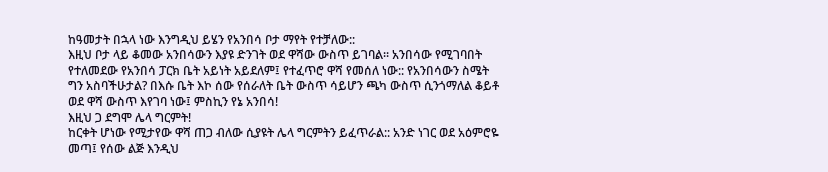ከዓመታት በኋላ ነው እንግዲህ ይሄን የአንበሳ ቦታ ማየት የተቻለው::
እዚህ ቦታ ላይ ቆመው አንበሳውን እያዩ ድንገት ወደ ዋሻው ውስጥ ይገባል፡፡ አንበሳው የሚገባበት የተለመደው የአንበሳ ፓርክ ቤት አይነት አይደለም፤ የተፈጥሮ ዋሻ የመሰለ ነው:: የአንበሳውን ስሜት ግን አስባችሁታል? በእሱ ቤት እኮ ሰው የሰራለት ቤት ውስጥ ሳይሆን ጫካ ውስጥ ሲንጎማለል ቆይቶ ወደ ዋሻ ውስጥ እየገባ ነው፤ ምስኪን የኔ አንበሳ!
እዚህ ጋ ደግሞ ሌላ ግርምት!
ከርቀት ሆነው የሚታየው ዋሻ ጠጋ ብለው ሲያዩት ሌላ ግርምትን ይፈጥራል:: አንድ ነገር ወደ አዕምሮዬ መጣ፤ የሰው ልጅ እንዲህ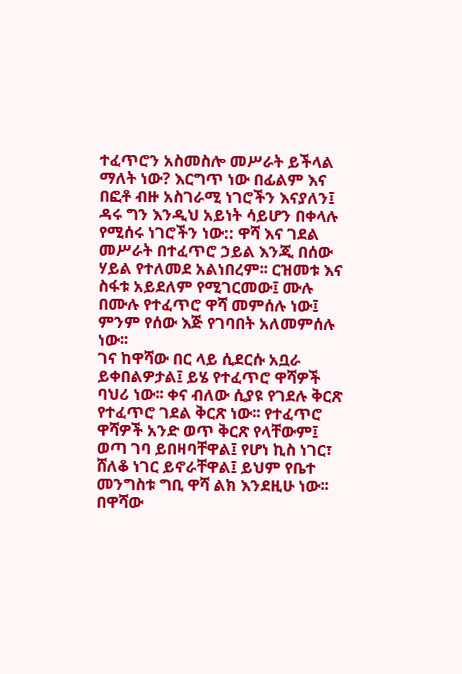ተፈጥሮን አስመስሎ መሥራት ይችላል ማለት ነው? እርግጥ ነው በፊልም እና በፎቶ ብዙ አስገራሚ ነገሮችን እናያለን፤ ዳሩ ግን እንዲህ አይነት ሳይሆን በቀላሉ የሚሰሩ ነገሮችን ነው:: ዋሻ እና ገደል መሥራት በተፈጥሮ ኃይል እንጂ በሰው ሃይል የተለመደ አልነበረም፡፡ ርዝመቱ እና ስፋቱ አይደለም የሚገርመው፤ ሙሉ በሙሉ የተፈጥሮ ዋሻ መምሰሉ ነው፤ ምንም የሰው እጅ የገባበት አለመምሰሉ ነው፡፡
ገና ከዋሻው በር ላይ ሲደርሱ አቧራ ይቀበልዎታል፤ ይሄ የተፈጥሮ ዋሻዎች ባህሪ ነው፡፡ ቀና ብለው ሲያዩ የገደሉ ቅርጽ የተፈጥሮ ገደል ቅርጽ ነው፡፡ የተፈጥሮ ዋሻዎች አንድ ወጥ ቅርጽ የላቸውም፤ ወጣ ገባ ይበዛባቸዋል፤ የሆነ ኪስ ነገር፣ ሸለቆ ነገር ይኖራቸዋል፤ ይህም የቤተ መንግስቱ ግቢ ዋሻ ልክ እንደዚሁ ነው፡፡
በዋሻው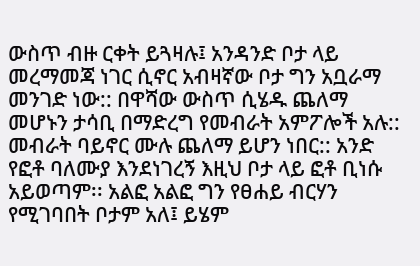ውስጥ ብዙ ርቀት ይጓዛሉ፤ አንዳንድ ቦታ ላይ መረማመጃ ነገር ሲኖር አብዛኛው ቦታ ግን አቧራማ መንገድ ነው:: በዋሻው ውስጥ ሲሄዱ ጨለማ መሆኑን ታሳቢ በማድረግ የመብራት አምፖሎች አሉ:: መብራት ባይኖር ሙሉ ጨለማ ይሆን ነበር:: አንድ የፎቶ ባለሙያ እንደነገረኝ እዚህ ቦታ ላይ ፎቶ ቢነሱ አይወጣም፡፡ አልፎ አልፎ ግን የፀሐይ ብርሃን የሚገባበት ቦታም አለ፤ ይሄም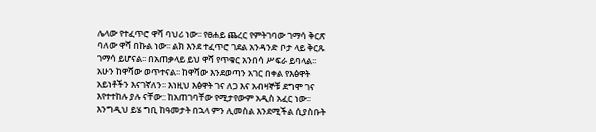ሌላው የተፈጥሮ ዋሻ ባህሪ ነው፡፡ የፀሐይ ጨረር የምትገባው ገማሳ ቅርጽ ባለው ዋሻ በኩል ነው፡፡ ልክ እንደ ተፈጥሮ ገደል አንዳንድ ቦታ ላይ ቅርጹ ገማሳ ይሆናል፡፡ በአጠቃላይ ይህ ዋሻ የጥቁር አንበሳ ሥፍራ ይባላል፡፡
አሁን ከዋሻው ወጥተናል፡፡ ከዋሻው እንደወጣን አገር በቀል የእፅዋት አይነቶችን እናገኛለን፡፡ እነዚህ እፅዋት ገና ለጋ እና አብዛኞቹ ደግሞ ገና እየተተከሉ ያሉ ናቸው:: ከአጠገባቸው የሚታየውም አዲስ አፈር ነው፡፡ እንግዲህ ይሄ ግቢ ከዓመታት በኋላ ምን ሊመስል እንደሚችል ሲያስቡት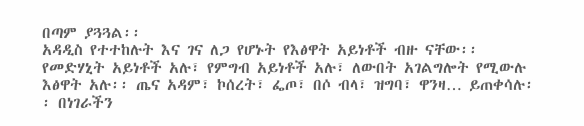በጣም ያጓጓል፡፡
አዳዲስ የተተከሉት እና ገና ለጋ የሆኑት የእፅዋት አይነቶች ብዙ ናቸው፡፡ የመድሃኒት አይነቶች አሉ፣ የምግብ አይነቶች አሉ፣ ለውበት አገልግሎት የሚውሉ እፅዋት አሉ፡፡ ጤና አዳም፣ ኮሰረት፣ ፌጦ፣ በሶ ብላ፣ ዝግባ፣ ዋንዛ… ይጠቀሳሉ፡፡ በነገራችን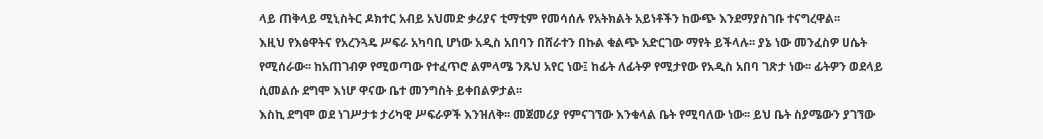ላይ ጠቅላይ ሚኒስትር ዶክተር አብይ አህመድ ቃሪያና ቲማቲም የመሳሰሉ የአትክልት አይነቶችን ከውጭ እንደማያስገቡ ተናግረዋል፡፡
እዚህ የእፅዋትና የአረንጓዴ ሥፍራ አካባቢ ሆነው አዲስ አበባን በሸራተን በኩል ቁልጭ አድርገው ማየት ይችላሉ፡፡ ያኔ ነው መንፈስዎ ሀሴት የሚሰራው፡፡ ከአጠገብዎ የሚወጣው የተፈጥሮ ልምላሜ ንጹህ አየር ነው፤ ከፊት ለፊትዎ የሚታየው የአዲስ አበባ ገጽታ ነው፡፡ ፊትዎን ወደላይ ሲመልሱ ደግሞ እነሆ ዋናው ቤተ መንግስት ይቀበልዎታል፡፡
እስኪ ደግሞ ወደ ነገሥታቱ ታሪካዊ ሥፍራዎች እንዝለቅ፡፡ መጀመሪያ የምናገኘው እንቁላል ቤት የሚባለው ነው፡፡ ይህ ቤት ስያሜውን ያገኘው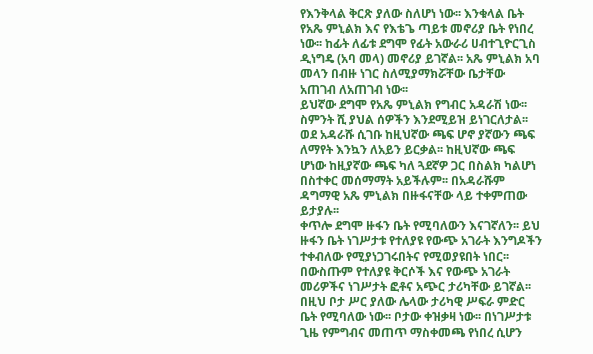የእንቅላል ቅርጽ ያለው ስለሆነ ነው፡፡ እንቁላል ቤት የአጼ ምኒልክ እና የእቴጌ ጣይቱ መኖሪያ ቤት የነበረ ነው፡፡ ከፊት ለፊቱ ደግሞ የፊት አውራሪ ሀብተጊዮርጊስ ዲነግዴ (አባ መላ) መኖሪያ ይገኛል፡፡ አጼ ምኒልክ አባ መላን በብዙ ነገር ስለሚያማክሯቸው ቤታቸው አጠገብ ለአጠገብ ነው፡፡
ይህኛው ደግሞ የአጼ ምኒልክ የግብር አዳራሽ ነው፡፡ ስምንት ሺ ያህል ሰዎችን እንደሚይዝ ይነገርለታል፡፡ ወደ አዳራሹ ሲገቡ ከዚህኛው ጫፍ ሆኖ ያኛውን ጫፍ ለማየት እንኳን ለአይን ይርቃል፡፡ ከዚህኛው ጫፍ ሆነው ከዚያኛው ጫፍ ካለ ጓደኛዎ ጋር በስልክ ካልሆነ በስተቀር መሰማማት አይችሉም፡፡ በአዳራሹም ዳግማዊ አጼ ምኒልክ በዙፋናቸው ላይ ተቀምጠው ይታያሉ፡፡
ቀጥሎ ደግሞ ዙፋን ቤት የሚባለውን እናገኛለን፡፡ ይህ ዙፋን ቤት ነገሥታቱ የተለያዩ የውጭ አገራት እንግዶችን ተቀብለው የሚያነጋገሩበትና የሚወያዩበት ነበር፡፡ በውስጡም የተለያዩ ቅርሶች እና የውጭ አገራት መሪዎችና ነገሥታት ፎቶና አጭር ታሪካቸው ይገኛል፡፡
በዚህ ቦታ ሥር ያለው ሌላው ታሪካዊ ሥፍራ ምድር ቤት የሚባለው ነው፡፡ ቦታው ቀዝቃዛ ነው፡፡ በነገሥታቱ ጊዜ የምግብና መጠጥ ማስቀመጫ የነበረ ሲሆን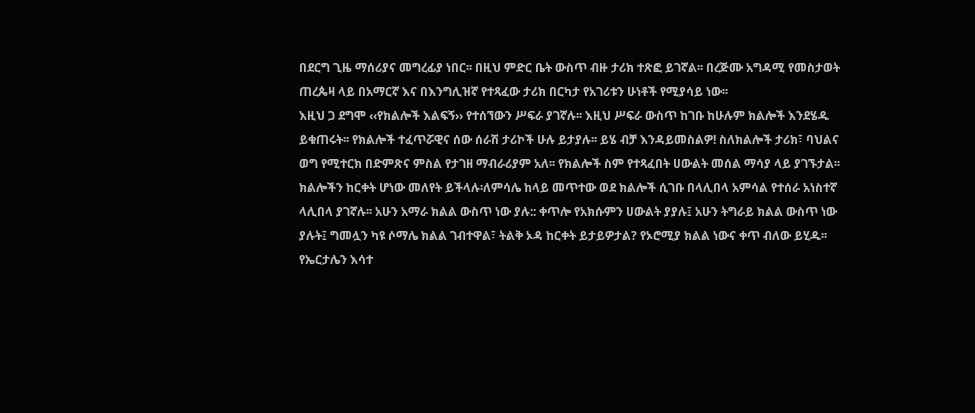በደርግ ጊዜ ማሰሪያና መግረፊያ ነበር፡፡ በዚህ ምድር ቤት ውስጥ ብዙ ታሪክ ተጽፎ ይገኛል፡፡ በረጅሙ አግዳሚ የመስታወት ጠረጴዛ ላይ በአማርኛ እና በእንግሊዝኛ የተጻፈው ታሪክ በርካታ የአገሪቱን ሁነቶች የሚያሳይ ነው፡፡
እዚህ ጋ ደግሞ ‹‹የክልሎች እልፍኝ›› የተሰኘውን ሥፍራ ያገኛሉ፡፡ እዚህ ሥፍራ ውስጥ ከገቡ ከሁሉም ክልሎች እንደሄዱ ይቁጠሩት፡፡ የክልሎች ተፈጥሯዊና ሰው ሰራሽ ታሪኮች ሁሉ ይታያሉ፡፡ ይሄ ብቻ እንዳይመስልዎ! ስለክልሎች ታሪክ፣ ባህልና ወግ የሚተርክ በድምጽና ምስል የታገዘ ማብራሪያም አለ፡፡ የክልሎች ስም የተጻፈበት ሀውልት መሰል ማሳያ ላይ ያገኙታል፡፡
ክልሎችን ከርቀት ሆነው መለየት ይችላሉ፡ለምሳሌ ከላይ መጥተው ወደ ክልሎች ሲገቡ በላሊበላ አምሳል የተሰራ አነስተኛ ላሊበላ ያገኛሉ፡፡ አሁን አማራ ክልል ውስጥ ነው ያሉ:: ቀጥሎ የአክሱምን ሀውልት ያያሉ፤ አሁን ትግራይ ክልል ውስጥ ነው ያሉት፤ ግመሏን ካዩ ሶማሌ ክልል ገብተዋል፣ ትልቅ ኦዳ ከርቀት ይታይዎታል? የኦሮሚያ ክልል ነውና ቀጥ ብለው ይሂዱ፡፡
የኤርታሌን እሳተ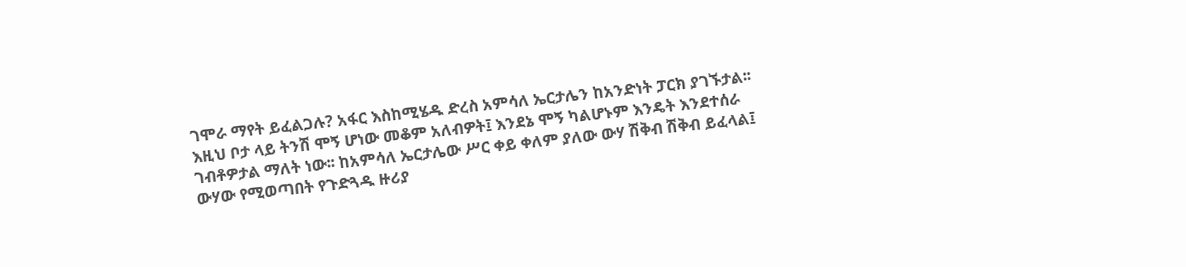ገሞራ ማየት ይፈልጋሉ? አፋር እስከሚሄዱ ድረስ አምሳለ ኤርታሌን ከአንድነት ፓርክ ያገኙታል፡፡እዚህ ቦታ ላይ ትንሽ ሞኝ ሆነው መቆም አለብዎት፤ እንደኔ ሞኝ ካልሆኑም እንዴት እንደተሰራ ገብቶዎታል ማለት ነው፡፡ ከአምሳለ ኤርታሌው ሥር ቀይ ቀለም ያለው ውሃ ሽቅብ ሽቅብ ይፈላል፤ ውሃው የሚወጣበት የጉድጓዱ ዙሪያ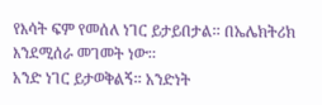የእሳት ፍም የመሰለ ነገር ይታይበታል፡፡ በኤሌክትሪክ እንደሚሰራ መገመት ነው፡፡
አንድ ነገር ይታወቅልኝ፡፡ አንድነት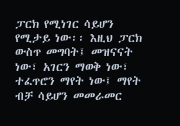ፓርክ የሚነገር ሳይሆን የሚታይ ነው፡፡ እዚህ ፓርክ ውስጥ መግባት፤ መዝናናት ነው፣ አገርን ማወቅ ነው፣ ተፈጥሮን ማየት ነው፤ ማየት ብቻ ሳይሆን መመራመር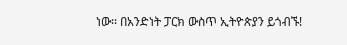ነው፡፡ በአንድነት ፓርክ ውስጥ ኢትዮጵያን ይጎብኙ!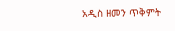አዲስ ዘመን ጥቅምት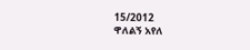15/2012
ዋለልኝ አየለ